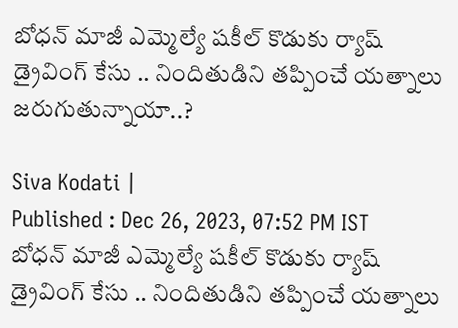బోధన్ మాజీ ఎమ్మెల్యే షకీల్ కొడుకు ర్యాష్ డ్రైవింగ్ కేసు .. నిందితుడిని తప్పించే యత్నాలు జరుగుతున్నాయా..?

Siva Kodati |
Published : Dec 26, 2023, 07:52 PM IST
బోధన్ మాజీ ఎమ్మెల్యే షకీల్ కొడుకు ర్యాష్ డ్రైవింగ్ కేసు .. నిందితుడిని తప్పించే యత్నాలు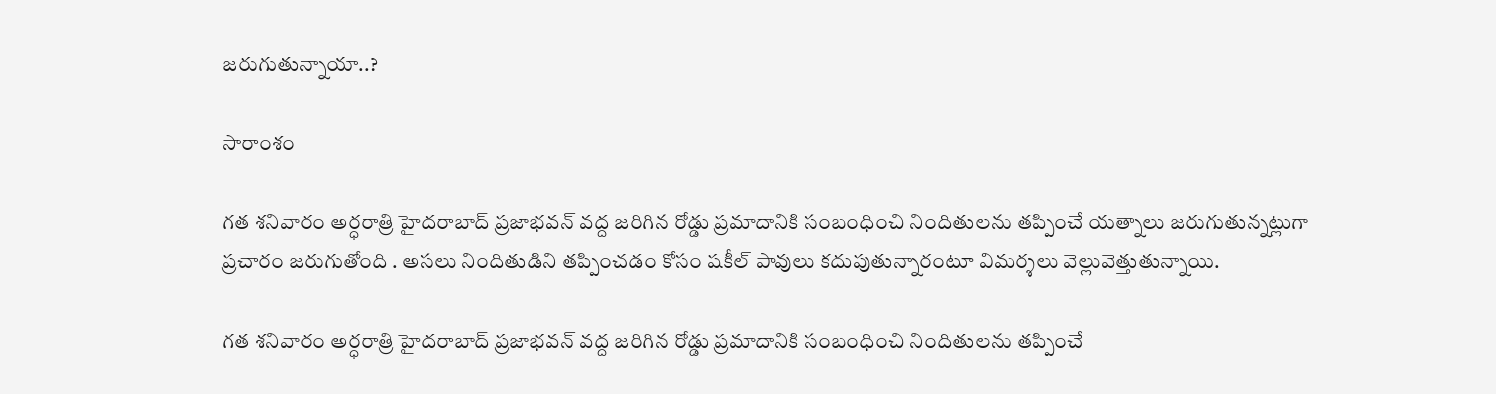జరుగుతున్నాయా..?

సారాంశం

గత శనివారం అర్ధరాత్రి హైదరాబాద్ ప్రజాభవన్ వద్ద జరిగిన రోడ్డు ప్రమాదానికి సంబంధించి నిందితులను తప్పించే యత్నాలు జరుగుతున్నట్లుగా ప్రచారం జరుగుతోంది . అసలు నిందితుడిని తప్పించడం కోసం షకీల్ పావులు కదుపుతున్నారంటూ విమర్శలు వెల్లువెత్తుతున్నాయి.

గత శనివారం అర్ధరాత్రి హైదరాబాద్ ప్రజాభవన్ వద్ద జరిగిన రోడ్డు ప్రమాదానికి సంబంధించి నిందితులను తప్పించే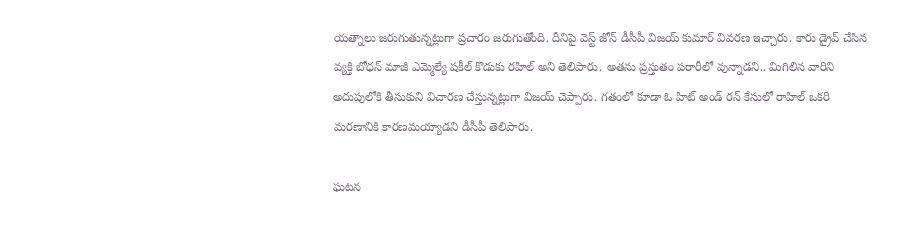యత్నాలు జరుగుతున్నట్లుగా ప్రచారం జరుగుతోంది. దీనిపై వెస్ట్ జోన్ డీసీపీ విజయ్ కుమార్ వివరణ ఇచ్చారు. కారు డ్రైవ్ చేసిన వ్యక్తి బోధన్ మాజీ ఎమ్మెల్యే షకీల్ కొడుకు రహిల్ అని తెలిపారు. అతను ప్రస్తుతం పరారీలో వున్నాడని.. మిగిలిన వారిని అదుపులోకి తీసుకుని విచారణ చేస్తున్నట్లుగా విజయ్ చెప్పారు. గతంలో కూడా ఓ హిట్ అండ్ రన్ కేసులో రాహిల్ ఒకరి మరణానికి కారణమయ్యాడని డీసీపీ తెలిపారు.

ఘటన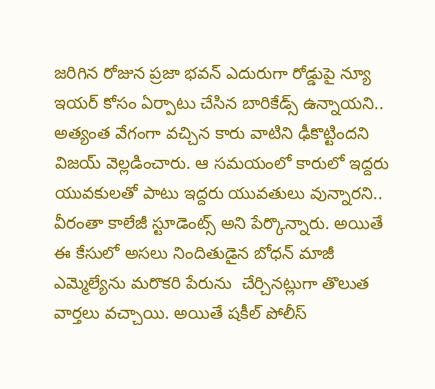జరిగిన రోజున ప్రజా భవన్ ఎదురుగా రోడ్డుపై న్యూ ఇయర్ కోసం ఏర్పాటు చేసిన బారికేడ్స్ ఉన్నాయని.. అత్యంత వేగంగా వచ్చిన కారు వాటిని ఢీకొట్టిందని విజయ్ వెల్లడించారు. ఆ సమయంలో కారులో ఇద్దరు యువకులతో పాటు ఇద్దరు యువతులు వున్నారని.. వీరంతా కాలేజీ స్టూడెంట్స్ అని పేర్కొన్నారు. అయితే ఈ కేసులో అసలు నిందితుడైన బోధన్ మాజీ ఎమ్మెల్యేను మరొకరి పేరును  చేర్చినట్లుగా తొలుత వార్తలు వచ్చాయి. అయితే షకీల్ పోలీస్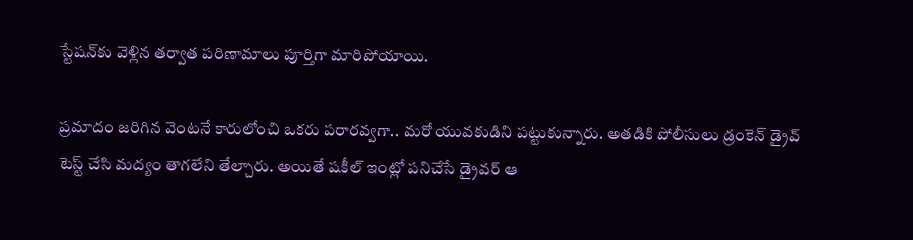స్టేషన్‌కు వెళ్లిన తర్వాత పరిణామాలు పూర్తిగా మారిపోయాయి.

ప్రమాదం జరిగిన వెంటనే కారులోంచి ఒకరు పరారవ్వగా.. మరో యువకుడిని పట్టుకున్నారు. అతడికి పోలీసులు డ్రంకెన్ డ్రైవ్ టెస్ట్ చేసి మద్యం తాగలేని తేల్చారు. అయితే షకీల్ ఇంట్లో పనిచేసే డ్రైవర్ ఆ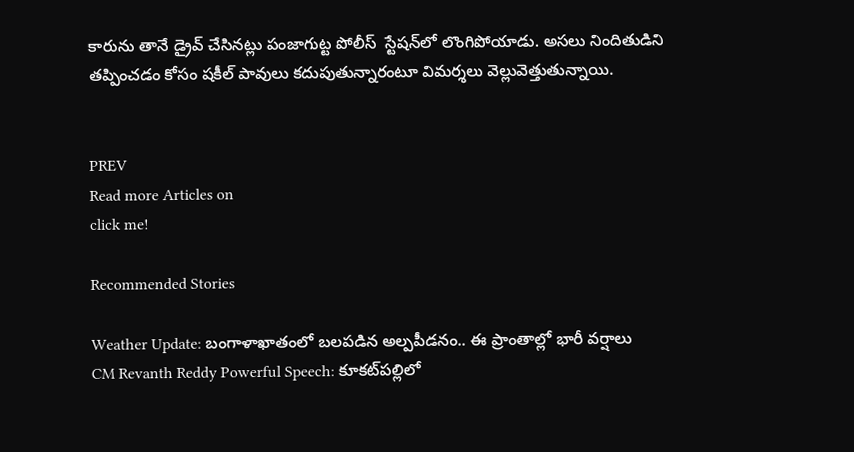కారును తానే డ్రైవ్ చేసినట్లు పంజాగుట్ట పోలీస్  స్టేషన్‌లో లొంగిపోయాడు. అసలు నిందితుడిని తప్పించడం కోసం షకీల్ పావులు కదుపుతున్నారంటూ విమర్శలు వెల్లువెత్తుతున్నాయి.


PREV
Read more Articles on
click me!

Recommended Stories

Weather Update: బంగాళాఖాతంలో బలపడిన అల్పపీడనం.. ఈ ప్రాంతాల్లో భారీ వర్షాలు
CM Revanth Reddy Powerful Speech: కూకట్‌పల్లిలో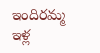ఇందిరమ్మ ఇళ్ల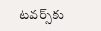టవర్స్‌కు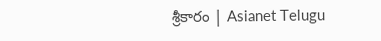శ్రీకారం | Asianet Telugu